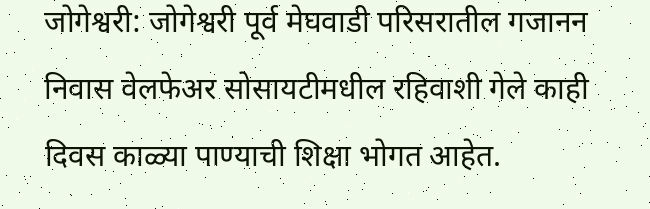जोगेश्वरी: जोगेश्वरी पूर्व मेघवाडी परिसरातील गजानन निवास वेलफेअर सोसायटीमधील रहिवाशी गेले काही दिवस काळ्या पाण्याची शिक्षा भोगत आहेत.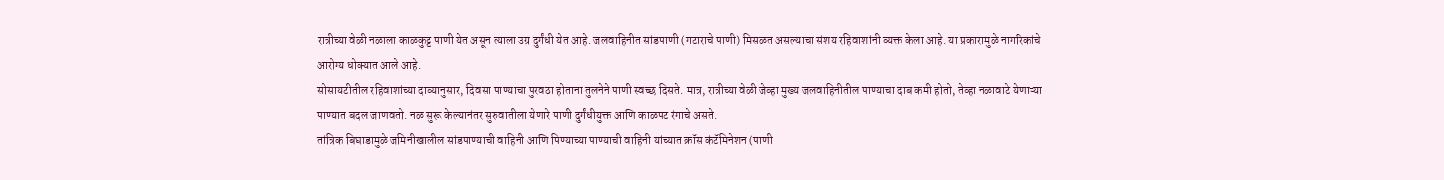रात्रीच्या वेळी नळाला काळकुट्ट पाणी येत असून त्याला उग्र दुर्गंधी येत आहे. जलवाहिनीत सांडपाणी (गटाराचे पाणी) मिसळत असल्याचा संशय रहिवाशांनी व्यक्त केला आहे. या प्रकारामुळे नागरिकांचे आरोग्य धोक्यात आले आहे.
सोसायटीतील रहिवाशांच्या दाव्यानुसार, दिवसा पाण्याचा पुरवठा होताना तुलनेने पाणी स्वच्छ दिसते. मात्र, रात्रीच्या वेळी जेव्हा मुख्य जलवाहिनीतील पाण्याचा दाब कमी होतो, तेव्हा नळावाटे येणाऱ्या पाण्यात बदल जाणवतो. नळ सुरू केल्यानंतर सुरुवातीला येणारे पाणी दुर्गंधीयुक्त आणि काळपट रंगाचे असते.
तांत्रिक बिघाडामुळे जमिनीखालील सांडपाण्याची वाहिनी आणि पिण्याच्या पाण्याची वाहिनी यांच्यात क्रॉस कंटॅमिनेशन (पाणी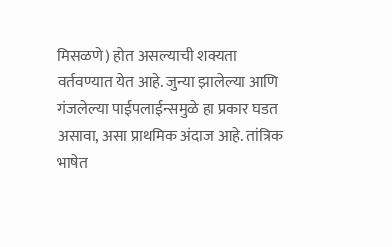मिसळणे) होत असल्याची शक्यता वर्तवण्यात येत आहे. जुन्या झालेल्या आणि गंजलेल्या पाईपलाईन्समुळे हा प्रकार घडत असावा, असा प्राथमिक अंदाज आहे. तांत्रिक भाषेत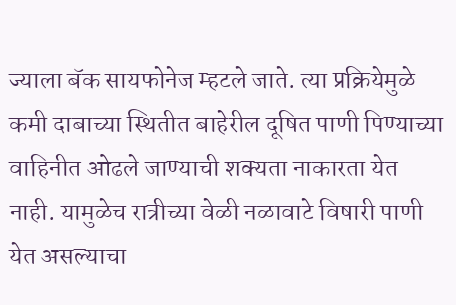ज्याला बॅक सायफोनेज म्हटले जाते. त्या प्रक्रियेमुळे कमी दाबाच्या स्थितीत बाहेरील दूषित पाणी पिण्याच्या वाहिनीत ओढले जाण्याची शक्यता नाकारता येत नाही. यामुळेच रात्रीच्या वेळी नळावाटे विषारी पाणी येत असल्याचा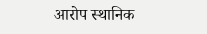आरोप स्थानिक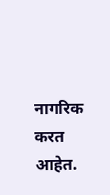नागरिक करत आहेत.